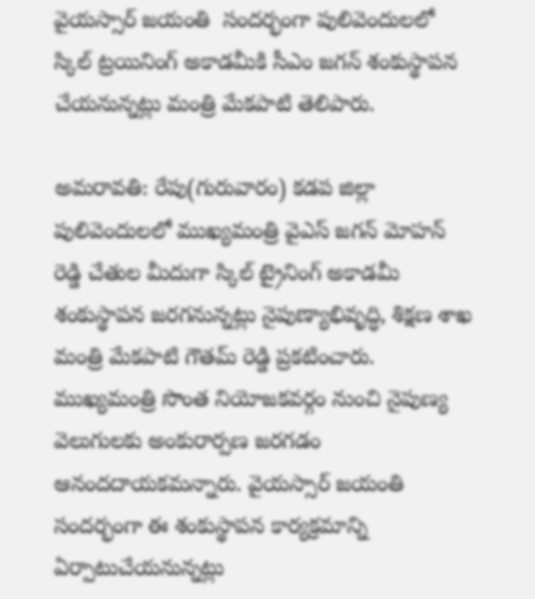వైయస్సార్ జయంతి  సందర్భంగా పులివెందులలో స్కిల్ ట్రయినింగ్ అకాడమీకి సీఎం జగన్ శంకుస్థాపన చేయనున్నట్లు మంత్రి మేకపాటి తెలిపారు.

అమరావతి: రేపు(గురువారం) కడప జిల్లా పులివెందులలో ముఖ్యమంత్రి వైఎస్ జగన్ మోహన్ రెడ్డి చేతుల మీదుగా స్కిల్ ట్రైనింగ్ అకాడమీ శంకుస్థాపన జరగనున్నట్లు నైపుణ్యాభివృద్ధి, శిక్షణ శాఖ మంత్రి మేకపాటి గౌతమ్ రెడ్డి ప్రకటించారు. ముఖ్యమంత్రి సొంత నియోజకవర్గం నుంచి నైపుణ్య వెలుగులకు అంకురార్పణ జరగడం ఆనందదాయకమన్నారు. వైయస్సార్ జయంతి సందర్భంగా ఈ శంకుస్థాపన కార్యక్రమాన్ని ఏర్పాటుచేయనున్నట్లు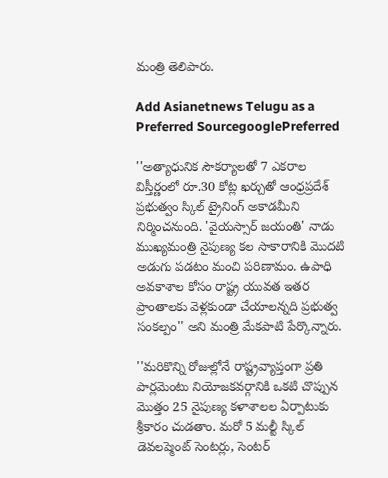మంత్రి తెలిపారు.

Add Asianetnews Telugu as a Preferred SourcegooglePreferred

''అత్యాధునిక సౌకర్యాలతో 7 ఎకరాల విస్తీర్ణంలో రూ.30 కోట్ల ఖర్చుతో ఆంధ్రప్రదేశ్ ప్రభుత్వం స్కిల్ ట్రైనింగ్ అకాడమీని నిర్మించనుంది. 'వైయస్సార్ జయంతి' నాడు ముఖ్యమంత్రి నైపుణ్య కల సాకారానికి మొదటి అడుగు పడటం మంచి పరిణామం. ఉపాధి అవకాశాల కోసం రాష్ట్ర యువత ఇతర ప్రాంతాలకు వెళ్లకుండా చేయాలన్నది ప్రభుత్వ సంకల్పం'' అని మంత్రి మేకపాటి పేర్కొన్నారు.

''మరికొన్ని రోజుల్లోనే రాష్ట్రవ్యాప్తంగా ప్రతి పార్లమెంటు నియోజకవర్గానికి ఒకటి చొప్పున మొత్తం 25 నైపుణ్య కళాశాలల ఏర్పాటుకు శ్రీకారం చుడతాం. మరో 5 మల్టీ స్కిల్ డెవలప్మెంట్ సెంటర్లు, సెంటర్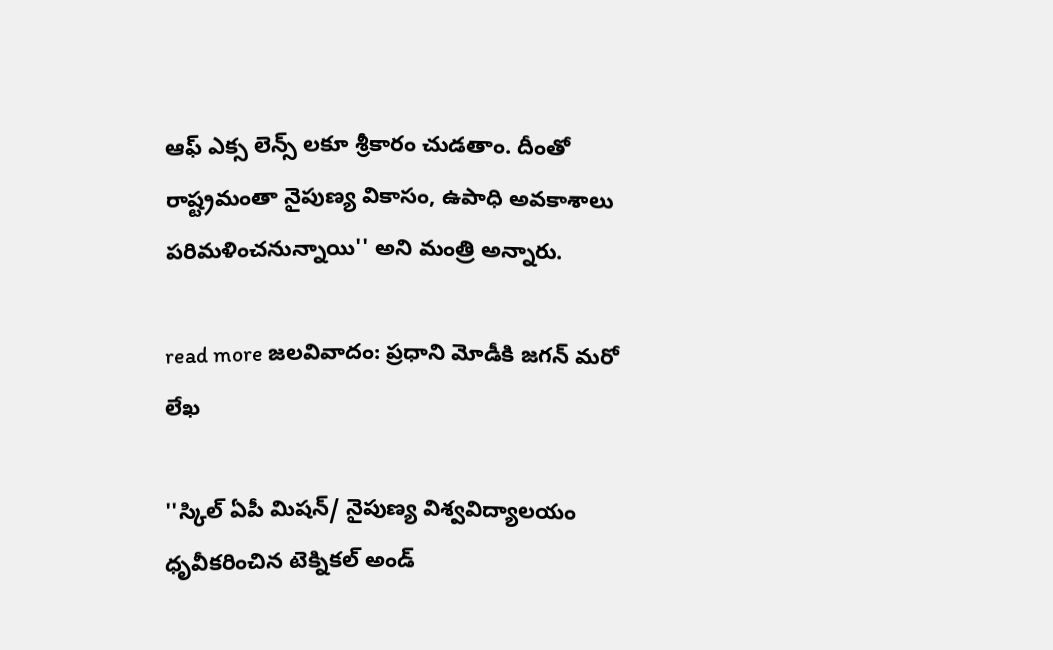ఆఫ్ ఎక్స లెన్స్ లకూ శ్రీకారం చుడతాం. దీంతో రాష్ట్రమంతా నైపుణ్య వికాసం, ఉపాధి అవకాశాలు పరిమళించనున్నాయి'' అని మంత్రి అన్నారు.

read more జలవివాదం: ప్రధాని మోడీకి జగన్ మరో లేఖ

''స్కిల్ ఏపీ మిషన్/ నైపుణ్య విశ్వవిద్యాలయం ధృవీకరించిన టెక్నికల్ అండ్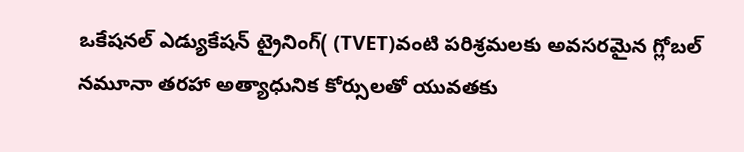ఒకేషనల్ ఎడ్యుకేషన్ ట్రైనింగ్( (TVET)వంటి పరిశ్రమలకు అవసరమైన గ్లోబల్ నమూనా తరహా అత్యాధునిక కోర్సులతో యువతకు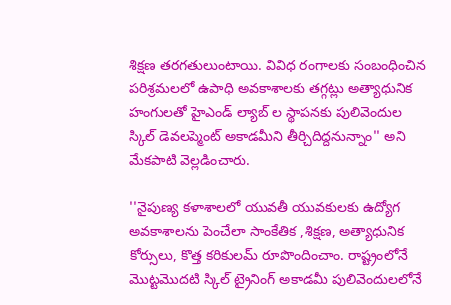శిక్షణ తరగతులుంటాయి. వివిధ రంగాలకు సంబంధించిన పరిశ్రమలలో ఉపాధి అవకాశాలకు తగ్గట్లు అత్యాధునిక హంగులతో హైఎండ్ ల్యాబ్ ల స్థాపనకు పులివెందుల స్కిల్ డెవలప్మెంట్ అకాడమీని తీర్చిదిద్దనున్నాం'' అని మేకపాటి వెల్లడించారు.

''నైపుణ్య కళాశాలలో యువతీ యువకులకు ఉద్యోగ అవకాశాలను పెంచేలా సాంకేతిక ,శిక్షణ, అత్యాధునిక కోర్సులు, కొత్త కరికులమ్ రూపొందించాం. రాష్ట్రంలోనే మొట్టమొదటి స్కిల్ ట్రైనింగ్ అకాడమీ పులివెందులలోనే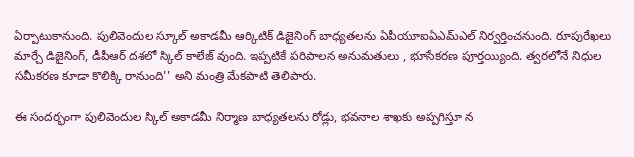ఏర్పాటుకానుంది. పులివెందుల స్కూల్ అకాడమీ ఆర్కిటిక్ డిజైనింగ్ బాధ్యతలను ఏపీయూఐఏఎమ్ఎల్ నిర్వర్తించనుంది. రూపురేఖలు మార్చే డిజైనింగ్, డీపీఆర్ దశలో స్కిల్ కాలేజ్ వుంది. ఇప్పటికే పరిపాలన అనుమతులు , భూసేకరణ పూర్తయ్యింది. త్వరలోనే నిధుల సమీకరణ కూడా కొలిక్కి రానుంది'' అని మంత్రి మేకపాటి తెలిపారు.

ఈ సందర్భంగా పులివెందుల స్కిల్ అకాడమీ నిర్మాణ బాధ్యతలను రోడ్లు, భవనాల శాఖకు అప్పగిస్తూ న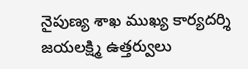నైపుణ్య శాఖ ముఖ్య కార్యదర్శి జయలక్ష్మి ఉత్తర్వులు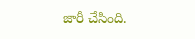జారీ చేసింది.